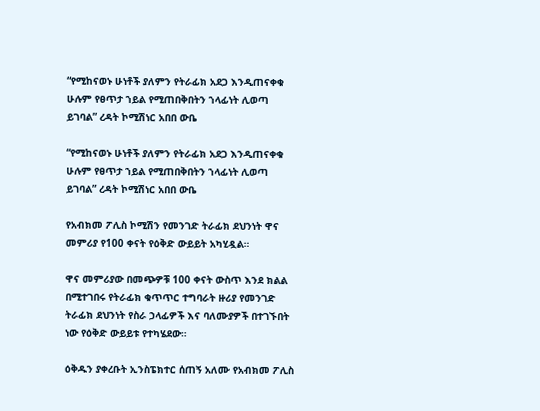“የሚከናወኑ ሁነቶች ያለምን የትራፊክ አደጋ እንዲጠናቀቁ ሁሉም የፀጥታ ኀይል የሚጠበቅበትን ኀላፊነት ሊወጣ ይገባል” ረዳት ኮሚሽነር አበበ ውቤ

“የሚከናወኑ ሁነቶች ያለምን የትራፊክ አደጋ እንዲጠናቀቁ ሁሉም የፀጥታ ኀይል የሚጠበቅበትን ኀላፊነት ሊወጣ ይገባል” ረዳት ኮሚሽነር አበበ ውቤ

የአብክመ ፖሊስ ኮሚሽን የመንገድ ትራፊክ ደህንነት ዋና መምሪያ የ100 ቀናት የዕቅድ ውይይት አካሂዷል።

ዋና መምሪያው በመጭዎቹ 100 ቀናት ውስጥ እንደ ክልል በሚተገበሩ የትራፊክ ቁጥጥር ተግባራት ዙሪያ የመንገድ ትራፊክ ደህንነት የስራ ኃላፊዎች እና ባለሙያዎች በተገኙበት ነው የዕቅድ ውይይቱ የተካሄደው።

ዕቅዱን ያቀረቡት ኢንስፔክተር ሰጠኝ አለሙ የአብክመ ፖሊስ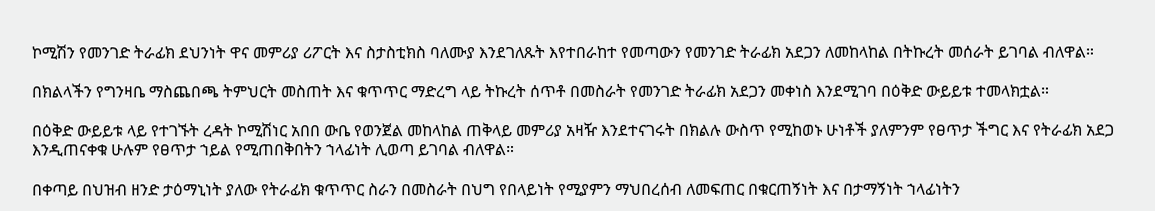ኮሚሽን የመንገድ ትራፊክ ደህንነት ዋና መምሪያ ሪፖርት እና ስታስቲክስ ባለሙያ እንደገለጹት እየተበራከተ የመጣውን የመንገድ ትራፊክ አደጋን ለመከላከል በትኩረት መሰራት ይገባል ብለዋል።

በክልላችን የግንዛቤ ማስጨበጫ ትምህርት መስጠት እና ቁጥጥር ማድረግ ላይ ትኩረት ሰጥቶ በመስራት የመንገድ ትራፊክ አደጋን መቀነስ እንደሚገባ በዕቅድ ውይይቱ ተመላክቷል።

በዕቅድ ውይይቱ ላይ የተገኙት ረዳት ኮሚሽነር አበበ ውቤ የወንጀል መከላከል ጠቅላይ መምሪያ አዛዥ እንደተናገሩት በክልሉ ውስጥ የሚከወኑ ሁነቶች ያለምንም የፀጥታ ችግር እና የትራፊክ አደጋ እንዲጠናቀቁ ሁሉም የፀጥታ ኀይል የሚጠበቅበትን ኀላፊነት ሊወጣ ይገባል ብለዋል።

በቀጣይ በህዝብ ዘንድ ታዕማኒነት ያለው የትራፊክ ቁጥጥር ስራን በመስራት በህግ የበላይነት የሚያምን ማህበረሰብ ለመፍጠር በቁርጠኝነት እና በታማኝነት ኀላፊነትን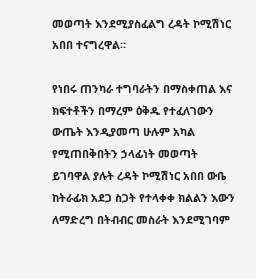መወጣት እንደሚያስፈልግ ረዳት ኮሚሽነር አበበ ተናግረዋል።

የነበሩ ጠንካራ ተግባራትን በማስቀጠል እና ክፍተቶችን በማረም ዕቅዱ የተፈለገውን ውጤት እንዲያመጣ ሁሉም አካል የሚጠበቅበትን ኃላፊነት መወጣት ይገባዋል ያሉት ረዳት ኮሚሽነር አበበ ውቤ ከትራፊክ አደጋ ስጋት የተላቀቀ ክልልን እውን ለማድረግ በትብብር መስራት እንደሚገባም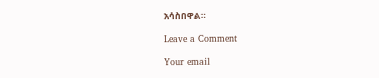አሳስበዋል።

Leave a Comment

Your email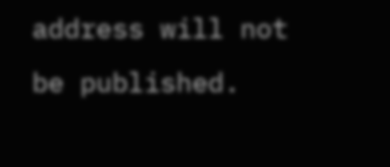address will not be published.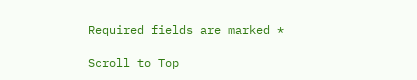Required fields are marked *

Scroll to Top